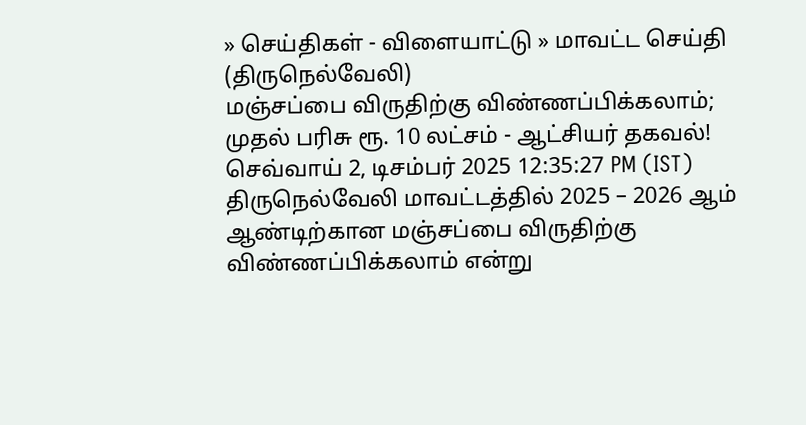» செய்திகள் - விளையாட்டு » மாவட்ட செய்தி (திருநெல்வேலி)
மஞ்சப்பை விருதிற்கு விண்ணப்பிக்கலாம்; முதல் பரிசு ரூ. 10 லட்சம் - ஆட்சியர் தகவல்!
செவ்வாய் 2, டிசம்பர் 2025 12:35:27 PM (IST)
திருநெல்வேலி மாவட்டத்தில் 2025 – 2026 ஆம் ஆண்டிற்கான மஞ்சப்பை விருதிற்கு விண்ணப்பிக்கலாம் என்று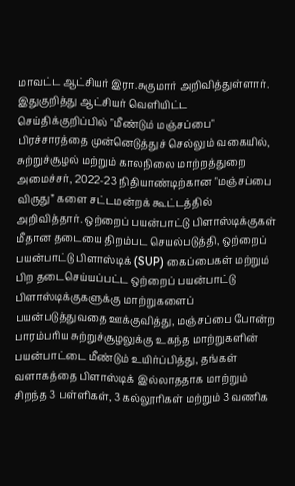மாவட்ட ஆட்சியர் இரா.சுகுமார் அறிவித்துள்ளார்.
இதுகுறித்து ஆட்சியர் வெளியிட்ட செய்திக்குறிப்பில் "மீண்டும் மஞ்சப்பை" பிரச்சாரத்தை முன்னெடுத்துச் செல்லும் வகையில், சுற்றுச்சூழல் மற்றும் காலநிலை மாற்றத்துறை அமைச்சர், 2022-23 நிதியாண்டிற்கான "மஞ்சப்பை விருது” களை சட்டமன்றக் கூட்டத்தில் அறிவித்தார். ஒற்றைப் பயன்பாட்டு பிளாஸ்டிக்குகள் மீதான தடையை திறம்பட செயல்படுத்தி, ஒற்றைப் பயன்பாட்டு பிளாஸ்டிக் (SUP) கைப்பைகள் மற்றும் பிற தடைசெய்யப்பட்ட ஒற்றைப் பயன்பாட்டு பிளாஸ்டிக்குகளுக்கு மாற்றுகளைப் பயன்படுத்துவதை ஊக்குவித்து, மஞ்சப்பை போன்ற பாரம்பரிய சுற்றுச்சூழலுக்கு உகந்த மாற்றுகளின் பயன்பாட்டை மீண்டும் உயிர்ப்பித்து, தங்கள் வளாகத்தை பிளாஸ்டிக் இல்லாததாக மாற்றும் சிறந்த 3 பள்ளிகள், 3 கல்லூரிகள் மற்றும் 3 வணிக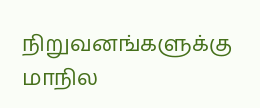நிறுவனங்களுக்கு மாநில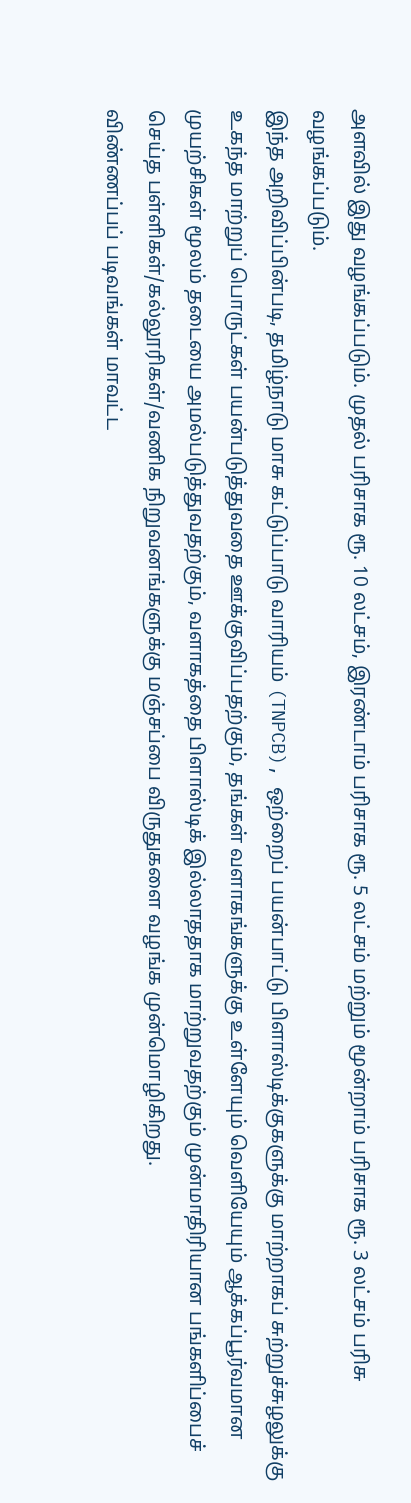அளவில் இது வழங்கப்படும். முதல் பரிசாக ரூ. 10 லட்சம், இரண்டாம் பரிசாக ரூ. 5 லட்சம் மற்றும் மூன்றாம் பரிசாக ரூ. 3 லட்சம் பரிசு வழங்கப்படும்.
இந்த அறிவிப்பின்படி, தமிழ்நாடு மாசு கட்டுப்பாடு வாரியம் (TNPCB), ஒற்றைப் பயன்பாட்டு பிளாஸ்டிக்குகளுக்கு மாற்றாகப் சுற்றுச்சுழலுக்கு உகந்த மாற்றுப் பொருட்கள் பயன்படுத்துவதை ஊக்குவிப்பதற்கும், தங்கள் வளாகங்களுக்கு உள்ளேயும் வெளியேயும் ஆக்கப்பூர்வமான முயற்சிகள் மூலம் தடையை அமல்படுத்துவதற்கும், வளாகத்தை பிளாஸ்டிக் இல்லாததாக மாற்றுவதற்கும் முன்மாதிரியான பங்களிப்பைச் செய்த பள்ளிகள்/கல்லூரிகள்/வணிக நிறுவனங்களுக்கு மஞ்சப்பை விருதுகளை வழங்க முன்மொழிகிறது.
விண்ணப்பப் படிவங்கள் மாவட்ட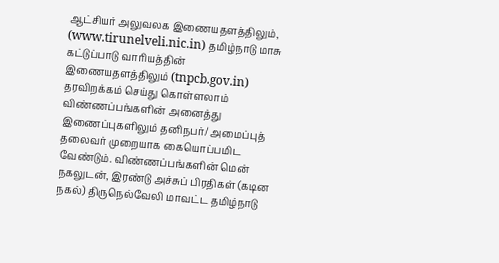ஆட்சியர் அலுவலக இணையதளத்திலும், (www.tirunelveli.nic.in) தமிழ்நாடு மாசு கட்டுப்பாடு வாரியத்தின் இணையதளத்திலும் (tnpcb.gov.in) தரவிறக்கம் செய்து கொள்ளலாம் விண்ணப்பங்களின் அனைத்து இணைப்புகளிலும் தனிநபர்/ அமைப்புத் தலைவர் முறையாக கையொப்பமிட வேண்டும். விண்ணப்பங்களின் மென் நகலுடன், இரண்டு அச்சுப் பிரதிகள் (கடின நகல்) திருநெல்வேலி மாவட்ட தமிழ்நாடு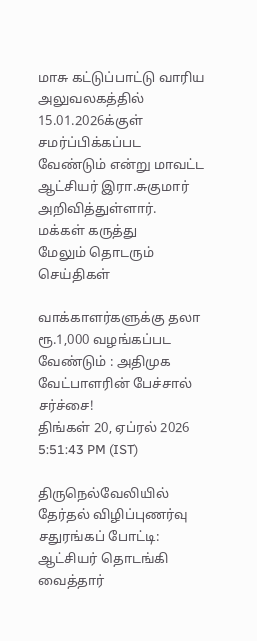மாசு கட்டுப்பாட்டு வாரிய அலுவலகத்தில் 15.01.2026க்குள் சமர்ப்பிக்கப்பட வேண்டும் என்று மாவட்ட ஆட்சியர் இரா.சுகுமார் அறிவித்துள்ளார்.
மக்கள் கருத்து
மேலும் தொடரும் செய்திகள்

வாக்காளர்களுக்கு தலா ரூ.1,000 வழங்கப்பட வேண்டும் : அதிமுக வேட்பாளரின் பேச்சால் சர்ச்சை!
திங்கள் 20, ஏப்ரல் 2026 5:51:43 PM (IST)

திருநெல்வேலியில் தேர்தல் விழிப்புணர்வு சதுரங்கப் போட்டி: ஆட்சியர் தொடங்கி வைத்தார்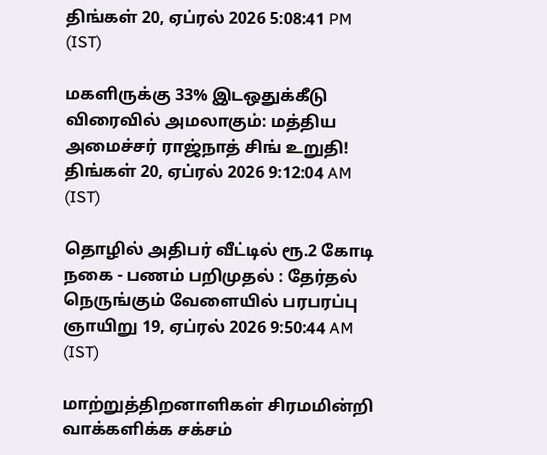திங்கள் 20, ஏப்ரல் 2026 5:08:41 PM (IST)

மகளிருக்கு 33% இடஒதுக்கீடு விரைவில் அமலாகும்: மத்திய அமைச்சர் ராஜ்நாத் சிங் உறுதி!
திங்கள் 20, ஏப்ரல் 2026 9:12:04 AM (IST)

தொழில் அதிபர் வீட்டில் ரூ.2 கோடி நகை - பணம் பறிமுதல் : தேர்தல் நெருங்கும் வேளையில் பரபரப்பு
ஞாயிறு 19, ஏப்ரல் 2026 9:50:44 AM (IST)

மாற்றுத்திறனாளிகள் சிரமமின்றி வாக்களிக்க சக்சம்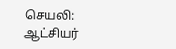செயலி: ஆட்சியர்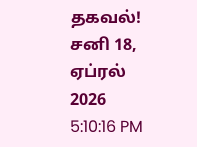தகவல்!
சனி 18, ஏப்ரல் 2026 5:10:16 PM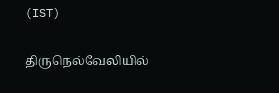(IST)

திருநெல்வேலியில்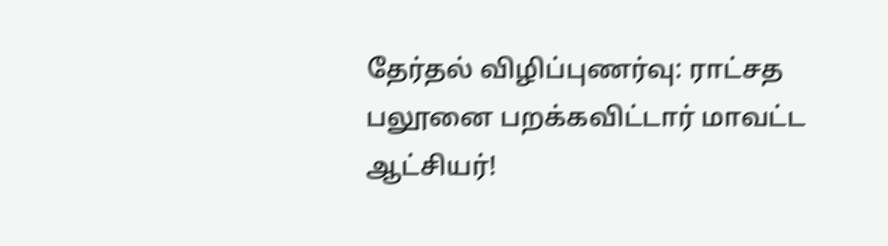தேர்தல் விழிப்புணர்வு: ராட்சத பலூனை பறக்கவிட்டார் மாவட்ட ஆட்சியர்!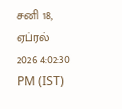சனி 18, ஏப்ரல் 2026 4:02:30 PM (IST)